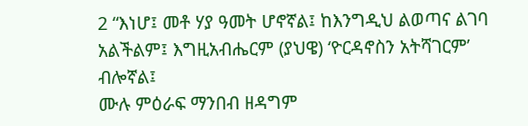2 “እነሆ፤ መቶ ሃያ ዓመት ሆኖኛል፤ ከእንግዲህ ልወጣና ልገባ አልችልም፤ እግዚአብሔርም (ያህዌ) ‘ዮርዳኖስን አትሻገርም’ ብሎኛል፤
ሙሉ ምዕራፍ ማንበብ ዘዳግም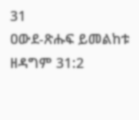31
ዐውደ-ጽሑፍ ይመልከቱ ዘዳግም 31:2